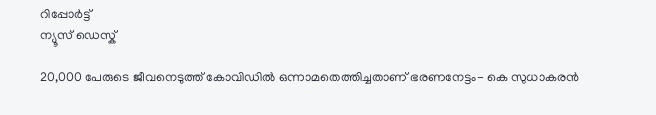റിപ്പോര്‍ട്ട്
ന്യൂസ് ഡെസ്ക്

20,000 പേരുടെ ജീവനെടുത്ത് കോവിഡില്‍ ഒന്നാമതെത്തിച്ചതാണ് ഭരണനേട്ടം- കെ സുധാകരന്‍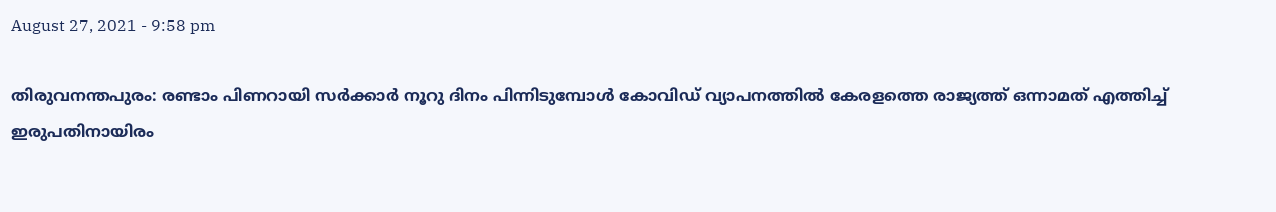August 27, 2021 - 9:58 pm

തിരുവനന്തപുരം: രണ്ടാം പിണറായി സർക്കാർ നൂറു ദിനം പിന്നിടുമ്പോൾ കോവിഡ് വ്യാപനത്തിൽ കേരളത്തെ രാജ്യത്ത് ഒന്നാമത് എത്തിച്ച് ഇരുപതിനായിരം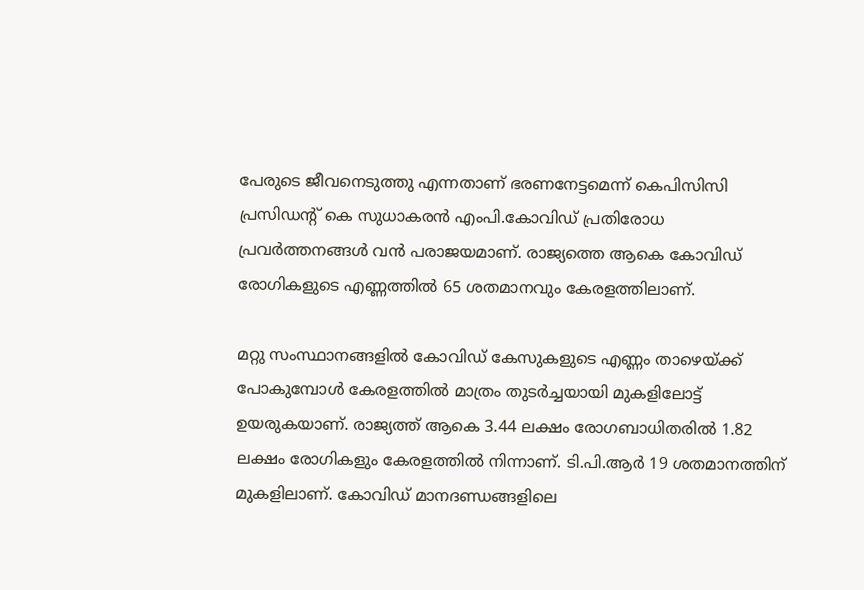പേരുടെ ജീവനെടുത്തു എന്നതാണ് ഭരണനേട്ടമെന്ന് കെപിസിസി പ്രസിഡന്റ് കെ സുധാകരൻ എംപി.കോവിഡ് പ്രതിരോധ പ്രവർത്തനങ്ങൾ വൻ പരാജയമാണ്. രാജ്യത്തെ ആകെ കോവിഡ് രോഗികളുടെ എണ്ണത്തിൽ 65 ശതമാനവും കേരളത്തിലാണ്.

മറ്റു സംസ്ഥാനങ്ങളിൽ കോവിഡ് കേസുകളുടെ എണ്ണം താഴെയ്ക്ക് പോകുമ്പോൾ കേരളത്തിൽ മാത്രം തുടർച്ചയായി മുകളിലോട്ട് ഉയരുകയാണ്. രാജ്യത്ത് ആകെ 3.44 ലക്ഷം രോഗബാധിതരിൽ 1.82 ലക്ഷം രോഗികളും കേരളത്തിൽ നിന്നാണ്. ടി.പി.ആർ 19 ശതമാനത്തിന് മുകളിലാണ്. കോവിഡ് മാനദണ്ഡങ്ങളിലെ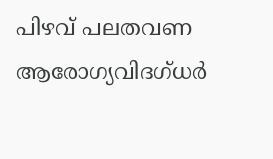പിഴവ് പലതവണ ആരോഗ്യവിദഗ്ധർ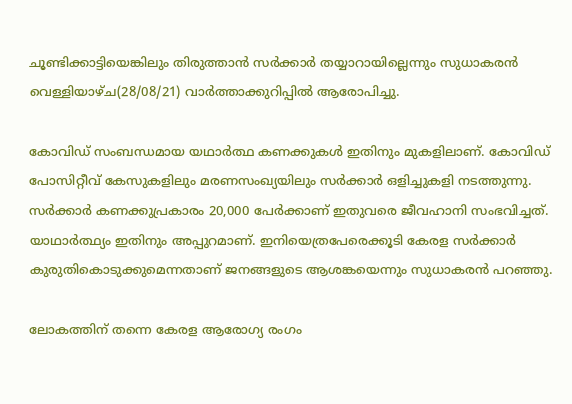ചൂണ്ടിക്കാട്ടിയെങ്കിലും തിരുത്താൻ സർക്കാർ തയ്യാറായില്ലെന്നും സുധാകരൻ വെള്ളിയാഴ്ച(28/08/21) വാർത്താക്കുറിപ്പിൽ ആരോപിച്ചു.

കോവിഡ് സംബന്ധമായ യഥാർത്ഥ കണക്കുകൾ ഇതിനും മുകളിലാണ്. കോവിഡ് പോസിറ്റീവ് കേസുകളിലും മരണസംഖ്യയിലും സർക്കാർ ഒളിച്ചുകളി നടത്തുന്നു. സർക്കാർ കണക്കുപ്രകാരം 20,000 പേർക്കാണ് ഇതുവരെ ജീവഹാനി സംഭവിച്ചത്. യാഥാർത്ഥ്യം ഇതിനും അപ്പുറമാണ്. ഇനിയെത്രപേരെക്കൂടി കേരള സർക്കാർ കുരുതികൊടുക്കുമെന്നതാണ് ജനങ്ങളുടെ ആശങ്കയെന്നും സുധാകരൻ പറഞ്ഞു.

ലോകത്തിന് തന്നെ കേരള ആരോഗ്യ രംഗം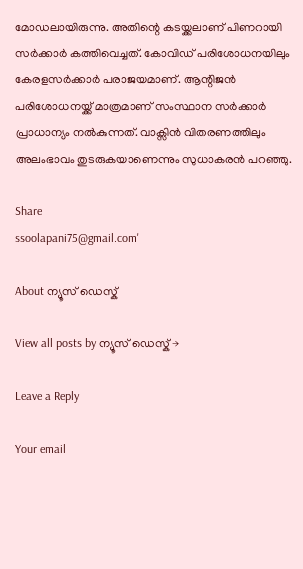മോഡലായിരുന്നു. അതിന്റെ കടയ്ക്കലാണ് പിണറായി സർക്കാർ കത്തിവെച്ചത്. കോവിഡ് പരിശോധനയിലും കേരളസർക്കാർ പരാജയമാണ്. ആന്റിജൻ പരിശോധനയ്ക്ക് മാത്രമാണ് സംസ്ഥാന സർക്കാർ പ്രാധാന്യം നൽകുന്നത്. വാക്സിൻ വിതരണത്തിലും അലംഭാവം തുടരുകയാണെന്നും സുധാകരൻ പറഞ്ഞു.

Share
ssoolapani75@gmail.com'

About ന്യൂസ് ഡെസ്ക്

View all posts by ന്യൂസ് ഡെസ്ക് →

Leave a Reply

Your email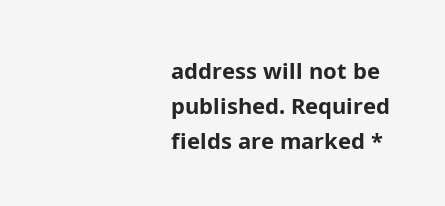address will not be published. Required fields are marked *